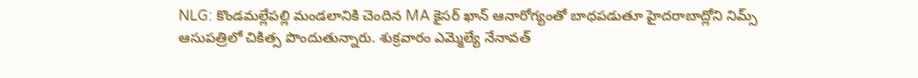NLG: కొండమల్లేపల్లి మండలానికి చెందిన MA కైసర్ ఖాన్ ఆనారోగ్యంతో బాధపడుతూ హైదరాబాద్లోని నిమ్స్ ఆసుపత్రిలో చికిత్స పొందుతున్నారు. శుక్రవారం ఎమ్మెల్యే నేనావత్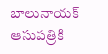బాలునాయక్ ఆసుపత్రికి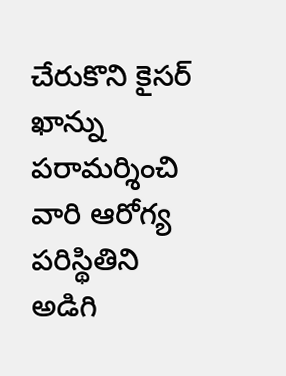చేరుకొని కైసర్ ఖాన్ను పరామర్శించి వారి ఆరోగ్య పరిస్థితిని అడిగి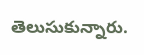తెలుసుకున్నారు.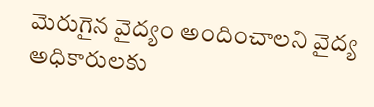మెరుగైన వైద్యం అందించాలని వైద్య అధికారులకు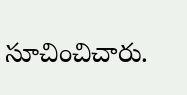సూచించిచారు.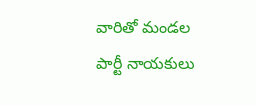వారితో మండల పార్టీ నాయకులు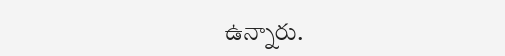ఉన్నారు.